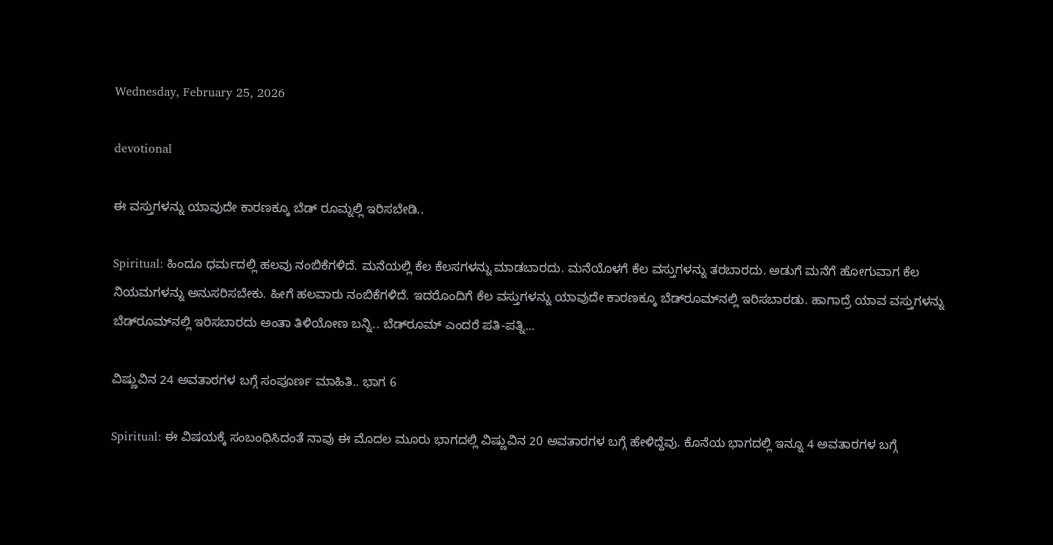Wednesday, February 25, 2026

devotional

ಈ ವಸ್ತುಗಳನ್ನು ಯಾವುದೇ ಕಾರಣಕ್ಕೂ ಬೆಡ್ ರೂಮ್ನಲ್ಲಿ ಇರಿಸಬೇಡಿ..

Spiritual: ಹಿಂದೂ ಧರ್ಮದಲ್ಲಿ ಹಲವು ನಂಬಿಕೆಗಳಿದೆ. ಮನೆಯಲ್ಲಿ ಕೆಲ ಕೆಲಸಗಳನ್ನು ಮಾಡಬಾರದು. ಮನೆಯೊಳಗೆ ಕೆಲ ವಸ್ತುಗಳನ್ನು ತರಬಾರದು. ಅಡುಗೆ ಮನೆಗೆ ಹೋಗುವಾಗ ಕೆಲ ನಿಯಮಗಳನ್ನು ಅನುಸರಿಸಬೇಕು. ಹೀಗೆ ಹಲವಾರು ನಂಬಿಕೆಗಳಿದೆ. ಇದರೊಂದಿಗೆ ಕೆಲ ವಸ್ತುಗಳನ್ನು ಯಾವುದೇ ಕಾರಣಕ್ಕೂ ಬೆಡ್‌ರೂಮ್‌ನಲ್ಲಿ ಇರಿಸಬಾರಡು. ಹಾಗಾದ್ರೆ ಯಾವ ವಸ್ತುಗಳನ್ನು ಬೆಡ್‌ರೂಮ್‌ನಲ್ಲಿ ಇರಿಸಬಾರದು ಅಂತಾ ತಿಳಿಯೋಣ ಬನ್ನಿ.. ಬೆಡ್‌ರೂಮ್ ಎಂದರೆ ಪತಿ-ಪತ್ನಿ...

ವಿಷ್ಣುವಿನ 24 ಅವತಾರಗಳ ಬಗ್ಗೆ ಸಂಪೂರ್ಣ ಮಾಹಿತಿ.. ಭಾಗ 6

Spiritual: ಈ ವಿಷಯಕ್ಕೆ ಸಂಬಂಧಿಸಿದಂತೆ ನಾವು ಈ ಮೊದಲ ಮೂರು ಭಾಗದಲ್ಲಿ ವಿಷ್ಣುವಿನ 20 ಅವತಾರಗಳ ಬಗ್ಗೆ ಹೇಳಿದ್ದೆವು. ಕೊನೆಯ ಭಾಗದಲ್ಲಿ ಇನ್ನೂ 4 ಅವತಾರಗಳ ಬಗ್ಗೆ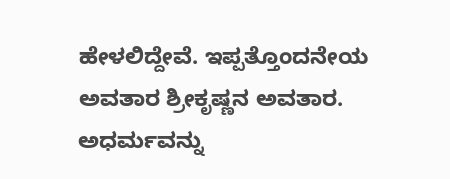ಹೇಳಲಿದ್ದೇವೆ. ಇಪ್ಪತ್ತೊಂದನೇಯ ಅವತಾರ ಶ್ರೀಕೃಷ್ಣನ ಅವತಾರ. ಅಧರ್ಮವನ್ನು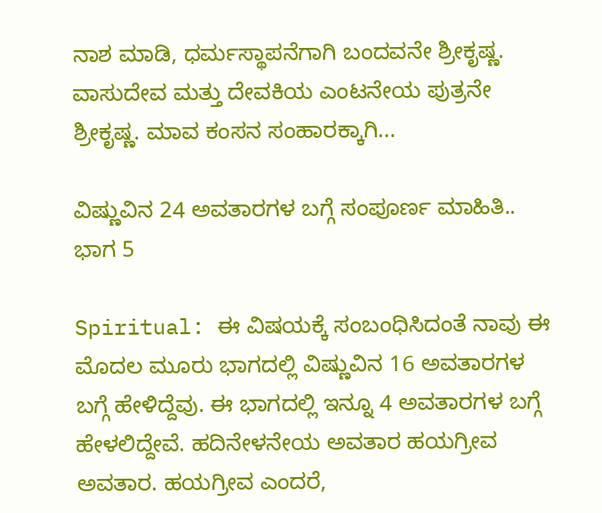ನಾಶ ಮಾಡಿ, ಧರ್ಮಸ್ಥಾಪನೆಗಾಗಿ ಬಂದವನೇ ಶ್ರೀಕೃಷ್ಣ. ವಾಸುದೇವ ಮತ್ತು ದೇವಕಿಯ ಎಂಟನೇಯ ಪುತ್ರನೇ ಶ್ರೀಕೃಷ್ಣ. ಮಾವ ಕಂಸನ ಸಂಹಾರಕ್ಕಾಗಿ...

ವಿಷ್ಣುವಿನ 24 ಅವತಾರಗಳ ಬಗ್ಗೆ ಸಂಪೂರ್ಣ ಮಾಹಿತಿ.. ಭಾಗ 5

Spiritual: ಈ ವಿಷಯಕ್ಕೆ ಸಂಬಂಧಿಸಿದಂತೆ ನಾವು ಈ ಮೊದಲ ಮೂರು ಭಾಗದಲ್ಲಿ ವಿಷ್ಣುವಿನ 16 ಅವತಾರಗಳ ಬಗ್ಗೆ ಹೇಳಿದ್ದೆವು. ಈ ಭಾಗದಲ್ಲಿ ಇನ್ನೂ 4 ಅವತಾರಗಳ ಬಗ್ಗೆ ಹೇಳಲಿದ್ದೇವೆ. ಹದಿನೇಳನೇಯ ಅವತಾರ ಹಯಗ್ರೀವ ಅವತಾರ. ಹಯಗ್ರೀವ ಎಂದರೆ,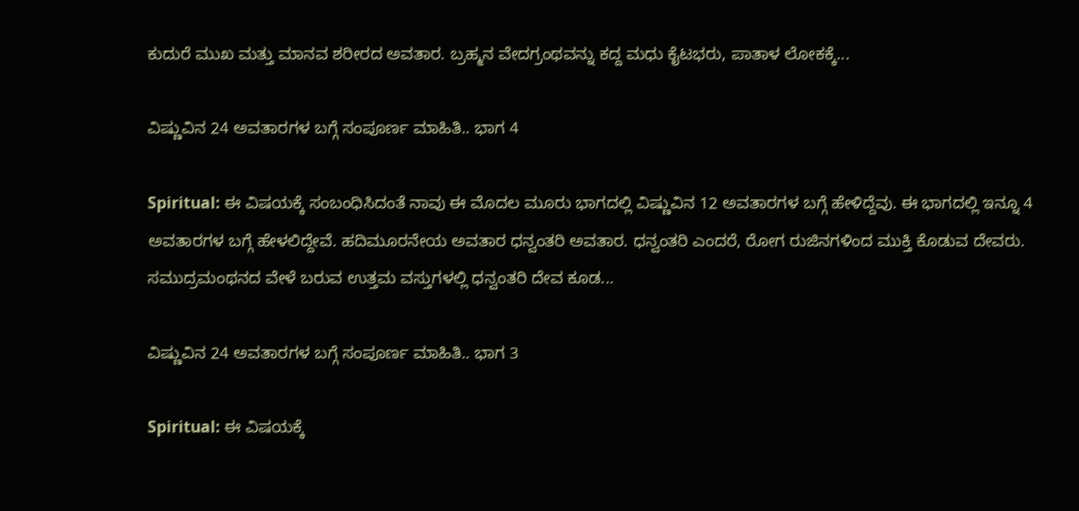ಕುದುರೆ ಮುಖ ಮತ್ತು ಮಾನವ ಶರೀರದ ಅವತಾರ. ಬ್ರಹ್ಮನ ವೇದಗ್ರಂಥವನ್ನು ಕದ್ದ ಮಧು ಕೈಟಭರು, ಪಾತಾಳ ಲೋಕಕ್ಕೆ...

ವಿಷ್ಣುವಿನ 24 ಅವತಾರಗಳ ಬಗ್ಗೆ ಸಂಪೂರ್ಣ ಮಾಹಿತಿ.. ಭಾಗ 4

Spiritual: ಈ ವಿಷಯಕ್ಕೆ ಸಂಬಂಧಿಸಿದಂತೆ ನಾವು ಈ ಮೊದಲ ಮೂರು ಭಾಗದಲ್ಲಿ ವಿಷ್ಣುವಿನ 12 ಅವತಾರಗಳ ಬಗ್ಗೆ ಹೇಳಿದ್ದೆವು. ಈ ಭಾಗದಲ್ಲಿ ಇನ್ನೂ 4 ಅವತಾರಗಳ ಬಗ್ಗೆ ಹೇಳಲಿದ್ದೇವೆ. ಹದಿಮೂರನೇಯ ಅವತಾರ ಧನ್ವಂತರಿ ಅವತಾರ. ಧನ್ವಂತರಿ ಎಂದರೆ, ರೋಗ ರುಜಿನಗಳಿಂದ ಮುಕ್ತಿ ಕೊಡುವ ದೇವರು. ಸಮುದ್ರಮಂಥನದ ವೇಳೆ ಬರುವ ಉತ್ತಮ ವಸ್ತುಗಳಲ್ಲಿ ಧನ್ವಂತರಿ ದೇವ ಕೂಡ...

ವಿಷ್ಣುವಿನ 24 ಅವತಾರಗಳ ಬಗ್ಗೆ ಸಂಪೂರ್ಣ ಮಾಹಿತಿ.. ಭಾಗ 3

Spiritual: ಈ ವಿಷಯಕ್ಕೆ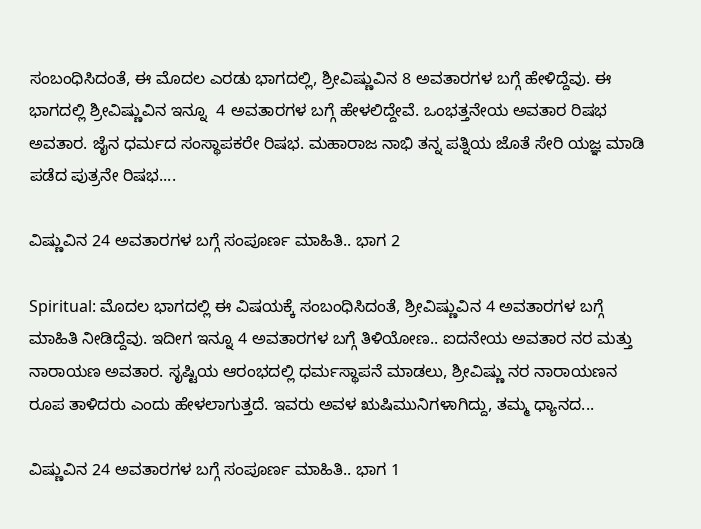ಸಂಬಂಧಿಸಿದಂತೆ, ಈ ಮೊದಲ ಎರಡು ಭಾಗದಲ್ಲಿ, ಶ್ರೀವಿಷ್ಣುವಿನ 8 ಅವತಾರಗಳ ಬಗ್ಗೆ ಹೇಳಿದ್ದೆವು. ಈ ಭಾಗದಲ್ಲಿ ಶ್ರೀವಿಷ್ಣುವಿನ ಇನ್ನೂ  4 ಅವತಾರಗಳ ಬಗ್ಗೆ ಹೇಳಲಿದ್ದೇವೆ. ಒಂಭತ್ತನೇಯ ಅವತಾರ ರಿಷಭ ಅವತಾರ. ಜೈನ ಧರ್ಮದ ಸಂಸ್ಥಾಪಕರೇ ರಿಷಭ. ಮಹಾರಾಜ ನಾಭಿ ತನ್ನ ಪತ್ನಿಯ ಜೊತೆ ಸೇರಿ ಯಜ್ಞ ಮಾಡಿ ಪಡೆದ ಪುತ್ರನೇ ರಿಷಭ....

ವಿಷ್ಣುವಿನ 24 ಅವತಾರಗಳ ಬಗ್ಗೆ ಸಂಪೂರ್ಣ ಮಾಹಿತಿ.. ಭಾಗ 2

Spiritual: ಮೊದಲ ಭಾಗದಲ್ಲಿ ಈ ವಿಷಯಕ್ಕೆ ಸಂಬಂಧಿಸಿದಂತೆ, ಶ್ರೀವಿಷ್ಣುವಿನ 4 ಅವತಾರಗಳ ಬಗ್ಗೆ ಮಾಹಿತಿ ನೀಡಿದ್ದೆವು. ಇದೀಗ ಇನ್ನೂ 4 ಅವತಾರಗಳ ಬಗ್ಗೆ ತಿಳಿಯೋಣ.. ಐದನೇಯ ಅವತಾರ ನರ ಮತ್ತು ನಾರಾಯಣ ಅವತಾರ. ಸೃಷ್ಟಿಯ ಆರಂಭದಲ್ಲಿ ಧರ್ಮಸ್ಥಾಪನೆ ಮಾಡಲು, ಶ್ರೀವಿಷ್ಣು ನರ ನಾರಾಯಣನ ರೂಪ ತಾಳಿದರು ಎಂದು ಹೇಳಲಾಗುತ್ತದೆ. ಇವರು ಅವಳ ಋಷಿಮುನಿಗಳಾಗಿದ್ದು, ತಮ್ಮ ಧ್ಯಾನದ...

ವಿಷ್ಣುವಿನ 24 ಅವತಾರಗಳ ಬಗ್ಗೆ ಸಂಪೂರ್ಣ ಮಾಹಿತಿ.. ಭಾಗ 1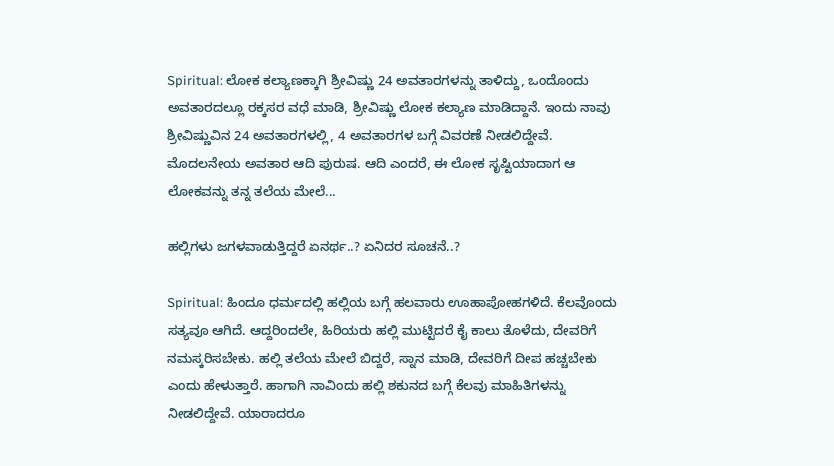Spiritual: ಲೋಕ ಕಲ್ಯಾಣಕ್ಕಾಗಿ ಶ್ರೀವಿಷ್ಣು 24 ಅವತಾರಗಳನ್ನು ತಾಳಿದ್ದು, ಒಂದೊಂದು ಅವತಾರದಲ್ಲೂ ರಕ್ಕಸರ ವಧೆ ಮಾಡಿ, ಶ್ರೀವಿಷ್ಣು ಲೋಕ ಕಲ್ಯಾಣ ಮಾಡಿದ್ದಾನೆ. ಇಂದು ನಾವು ಶ್ರೀವಿಷ್ಣುವಿನ 24 ಅವತಾರಗಳಲ್ಲಿ, 4 ಅವತಾರಗಳ ಬಗ್ಗೆ ವಿವರಣೆ ನೀಡಲಿದ್ದೇವೆ. ಮೊದಲನೇಯ ಅವತಾರ ಆದಿ ಪುರುಷ. ಆದಿ ಎಂದರೆ, ಈ ಲೋಕ ಸೃಷ್ಟಿಯಾದಾಗ ಆ ಲೋಕವನ್ನು ತನ್ನ ತಲೆಯ ಮೇಲೆ...

ಹಲ್ಲಿಗಳು ಜಗಳವಾಡುತ್ತಿದ್ದರೆ ಏನರ್ಥ..? ಏನಿದರ ಸೂಚನೆ..?

Spiritual: ಹಿಂದೂ ಧರ್ಮದಲ್ಲಿ ಹಲ್ಲಿಯ ಬಗ್ಗೆ ಹಲವಾರು ಊಹಾಪೋಹಗಳಿದೆ. ಕೆಲವೊಂದು ಸತ್ಯವೂ ಆಗಿದೆ. ಆದ್ದರಿಂದಲೇ, ಹಿರಿಯರು ಹಲ್ಲಿ ಮುಟ್ಟಿದರೆ ಕೈ ಕಾಲು ತೊಳೆದು, ದೇವರಿಗೆ ನಮಸ್ಕರಿಸಬೇಕು. ಹಲ್ಲಿ ತಲೆಯ ಮೇಲೆ ಬಿದ್ದರೆ, ಸ್ನಾನ ಮಾಡಿ, ದೇವರಿಗೆ ದೀಪ ಹಚ್ಚಬೇಕು ಎಂದು ಹೇಳುತ್ತಾರೆ. ಹಾಗಾಗಿ ನಾವಿಂದು ಹಲ್ಲಿ ಶಕುನದ ಬಗ್ಗೆ ಕೆಲವು ಮಾಹಿತಿಗಳನ್ನು ನೀಡಲಿದ್ದೇವೆ. ಯಾರಾದರೂ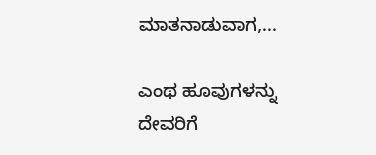ಮಾತನಾಡುವಾಗ,...

ಎಂಥ ಹೂವುಗಳನ್ನು ದೇವರಿಗೆ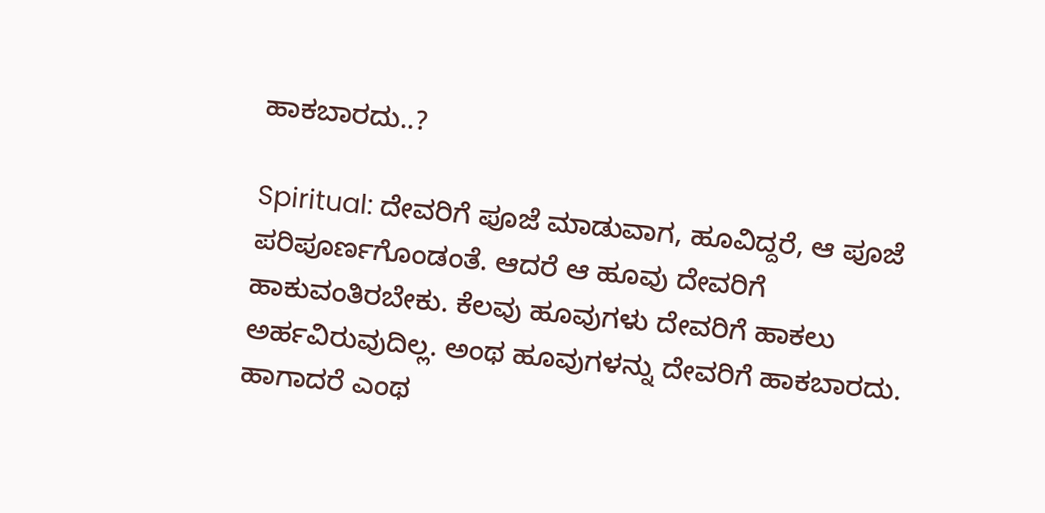ಹಾಕಬಾರದು..?

Spiritual: ದೇವರಿಗೆ ಪೂಜೆ ಮಾಡುವಾಗ, ಹೂವಿದ್ದರೆ, ಆ ಪೂಜೆ ಪರಿಪೂರ್ಣಗೊಂಡಂತೆ. ಆದರೆ ಆ ಹೂವು ದೇವರಿಗೆ ಹಾಕುವಂತಿರಬೇಕು. ಕೆಲವು ಹೂವುಗಳು ದೇವರಿಗೆ ಹಾಕಲು ಅರ್ಹವಿರುವುದಿಲ್ಲ. ಅಂಥ ಹೂವುಗಳನ್ನು ದೇವರಿಗೆ ಹಾಕಬಾರದು. ಹಾಗಾದರೆ ಎಂಥ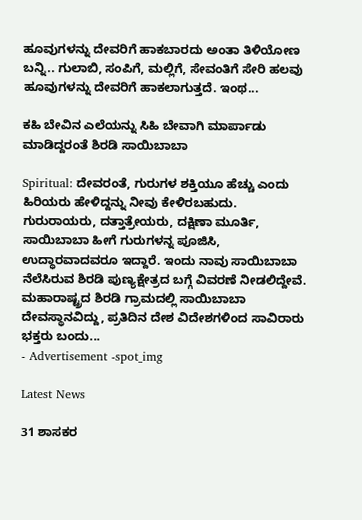ಹೂವುಗಳನ್ನು ದೇವರಿಗೆ ಹಾಕಬಾರದು ಅಂತಾ ತಿಳಿಯೋಣ ಬನ್ನಿ.. ಗುಲಾಬಿ, ಸಂಪಿಗೆ, ಮಲ್ಲಿಗೆ, ಸೇವಂತಿಗೆ ಸೇರಿ ಹಲವು ಹೂವುಗಳನ್ನು ದೇವರಿಗೆ ಹಾಕಲಾಗುತ್ತದೆ. ಇಂಥ...

ಕಹಿ ಬೇವಿನ ಎಲೆಯನ್ನು ಸಿಹಿ ಬೇವಾಗಿ ಮಾರ್ಪಾಡು ಮಾಡಿದ್ದರಂತೆ ಶಿರಡಿ ಸಾಯಿಬಾಬಾ

Spiritual: ದೇವರಂತೆ, ಗುರುಗಳ ಶಕ್ತಿಯೂ ಹೆಚ್ಚು ಎಂದು ಹಿರಿಯರು ಹೇಳಿದ್ದನ್ನು ನೀವು ಕೇಳಿರಬಹುದು. ಗುರುರಾಯರು, ದತ್ತಾತ್ರೇಯರು, ದಕ್ಷಿಣಾ ಮೂರ್ತಿ, ಸಾಯಿಬಾಬಾ ಹೀಗೆ ಗುರುಗಳನ್ನ ಪೂಜಿಸಿ, ಉದ್ಧಾರವಾದವರೂ ಇದ್ದಾರೆ. ಇಂದು ನಾವು ಸಾಯಿಬಾಬಾ ನೆಲೆಸಿರುವ ಶಿರಡಿ ಪುಣ್ಯಕ್ಷೇತ್ರದ ಬಗ್ಗೆ ವಿವರಣೆ ನೀಡಲಿದ್ದೇವೆ. ಮಹಾರಾಷ್ಟ್ರದ ಶಿರಡಿ ಗ್ರಾಮದಲ್ಲಿ ಸಾಯಿಬಾಬಾ ದೇವಸ್ಥಾನವಿದ್ದು, ಪ್ರತಿದಿನ ದೇಶ ವಿದೇಶಗಳಿಂದ ಸಾವಿರಾರು ಭಕ್ತರು ಬಂದು...
- Advertisement -spot_img

Latest News

31 ಶಾಸಕರ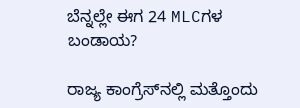ಬೆನ್ನಲ್ಲೇ ಈಗ 24 MLCಗಳ ಬಂಡಾಯ?

ರಾಜ್ಯ ಕಾಂಗ್ರೆಸ್‌ನಲ್ಲಿ ಮತ್ತೊಂದು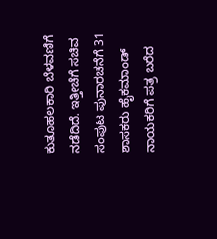ಕುತೂಹಲಕಾರಿ ಬೆಳವಣಿಗೆ ನಡೆದಿದೆ. ಇತ್ತೀಚೆಗೆ ಸಚಿವ ಸಂಪುಟ ಪುನಾರಚನೆಗೆ 31 ಶಾಸಕರು ಹೈಕಮಾಂಡ್‌ ನಾಯಕರಿಗೆ ಪತ್ರ ಬರೆದ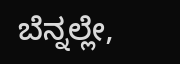ಬೆನ್ನಲ್ಲೇ,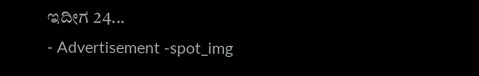ಇದೀಗ 24...
- Advertisement -spot_img